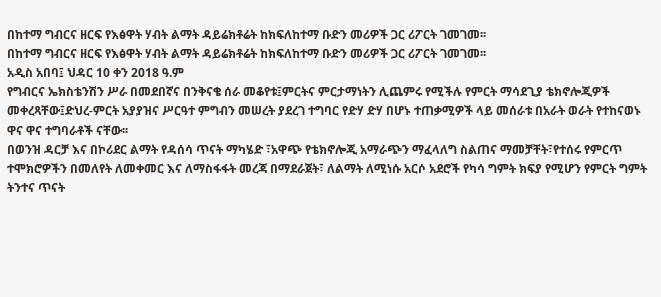በከተማ ግብርና ዘርፍ የእፅዋት ሃብት ልማት ዳይሬክቶሬት ከክፍለከተማ ቡድን መሪዎች ጋር ሪፖርት ገመገመ፡፡
በከተማ ግብርና ዘርፍ የእፅዋት ሃብት ልማት ዳይሬክቶሬት ከክፍለከተማ ቡድን መሪዎች ጋር ሪፖርት ገመገመ፡፡
አዲስ አበባ፤ ህዳር 10 ቀን 2018 ዓ.ም
የግብርና ኤክስቴንሽን ሥራ በመደበኛና በንቅናቄ ሰራ መቆየቱ፤ምርትና ምርታማነትን ሊጨምሩ የሚችሉ የምርት ማሳደጊያ ቴክኖሎጂዎች መቀረጻቸው፤ድህረ-ምርት አያያዝና ሥርዓተ ምግብን መሠረት ያደረገ ተግባር የድሃ ድሃ በሆኑ ተጠቃሚዎች ላይ መሰራቱ በአራት ወራት የተከናወኑ ዋና ዋና ተግባራቶች ናቸው፡፡
በወንዝ ዳርቻ እና በኮሪደር ልማት የዳሰሳ ጥናት ማካሄድ ፣አዋጭ የቴክኖሎጂ አማራጭን ማፈላለግ ስልጠና ማመቻቸት፣የተሰሩ የምርጥ ተሞክሮዎችን በመለየት ለመቀመር እና ለማስፋፋት መረጃ በማደራጀት፣ ለልማት ለሚነሱ አርሶ አደሮች የካሳ ግምት ክፍያ የሚሆን የምርት ግምት ትንተና ጥናት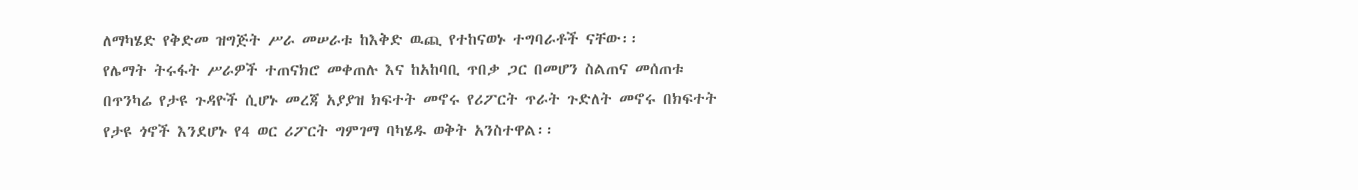ለማካሄድ የቅድመ ዝግጅት ሥራ መሠራቱ ከእቅድ ዉጪ የተከናወኑ ተግባራቶች ናቸው፡፡
የሌማት ትሩፋት ሥራዎች ተጠናክሮ መቀጠሉ እና ከአከባቢ ጥበቃ ጋር በመሆን ስልጠና መሰጠቱ በጥንካሬ የታዩ ጉዳዮች ሲሆኑ መረጃ አያያዝ ክፍተት መኖሩ የሪፖርት ጥራት ጉድለት መኖሩ በክፍተት የታዩ ጎኖች እንደሆኑ የ4 ወር ሪፖርት ግምገማ ባካሄዱ ወቅት አንስተዋል፡፡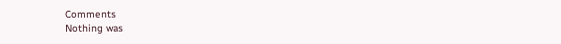Comments
Nothing was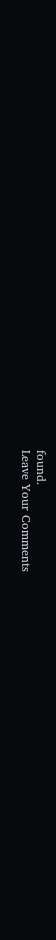found.
Leave Your Comments